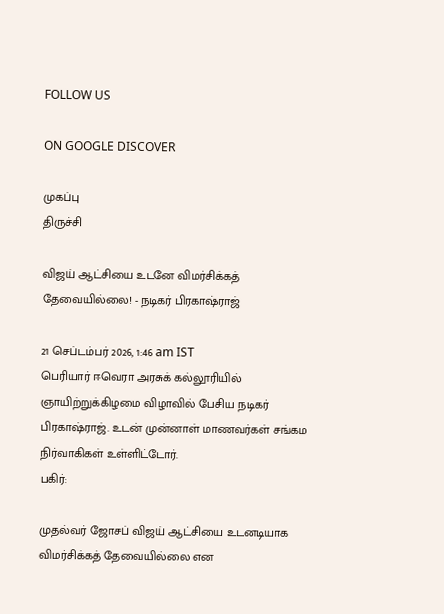FOLLOW US

ON GOOGLE DISCOVER

முகப்பு
திருச்சி

விஜய் ஆட்சியை உடனே விமர்சிக்கத் தேவையில்லை! - நடிகர் பிரகாஷ்ராஜ்

21 செப்டம்பர் 2026, 1:46 am IST
பெரியார் ஈவெரா அரசுக் கல்லூரியில் ஞாயிற்றுக்கிழமை விழாவில் பேசிய நடிகர் பிரகாஷ்ராஜ். உடன் முன்னாள் மாணவர்கள் சங்கம நிர்வாகிகள் உள்ளிட்டோர்.
பகிர்:

முதல்வர் ஜோசப் விஜய் ஆட்சியை உடனடியாக விமர்சிக்கத் தேவையில்லை என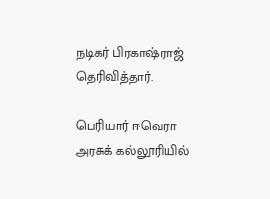நடிகர் பிரகாஷ்ராஜ் தெரிவித்தார்.

பெரியார் ஈவெரா அரசுக் கல்லூரியில்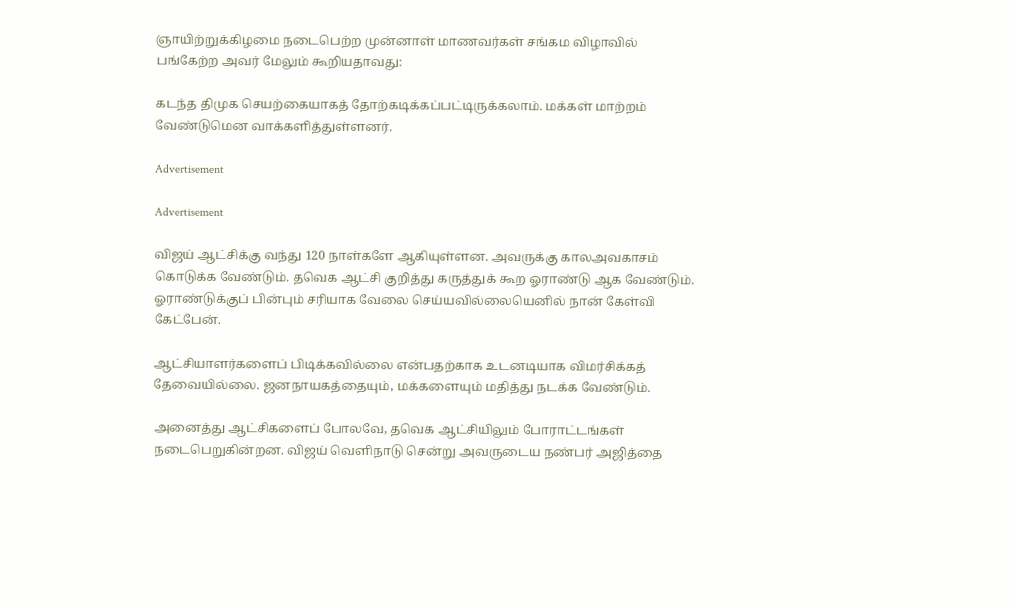ஞாயிற்றுக்கிழமை நடைபெற்ற முன்னாள் மாணவர்கள் சங்கம விழாவில் பங்கேற்ற அவர் மேலும் கூறியதாவது:

கடந்த திமுக செயற்கையாகத் தோற்கடிக்கப்பட்டிருக்கலாம். மக்கள் மாற்றம் வேண்டுமென வாக்களித்துள்ளனர்.

Advertisement

Advertisement

விஜய் ஆட்சிக்கு வந்து 120 நாள்களே ஆகியுள்ளன. அவருக்கு காலஅவகாசம் கொடுக்க வேண்டும். தவெக ஆட்சி குறித்து கருத்துக் கூற ஓராண்டு ஆக வேண்டும். ஓராண்டுக்குப் பின்பும் சரியாக வேலை செய்யவில்லையெனில் நான் கேள்வி கேட்பேன்.

ஆட்சியாளர்களைப் பிடிக்கவில்லை என்பதற்காக உடனடியாக விமர்சிக்கத் தேவையில்லை. ஜனநாயகத்தையும், மக்களையும் மதித்து நடக்க வேண்டும்.

அனைத்து ஆட்சிகளைப் போலவே, தவெக ஆட்சியிலும் போராட்டங்கள் நடைபெறுகின்றன. விஜய் வெளிநாடு சென்று அவருடைய நண்பர் அஜித்தை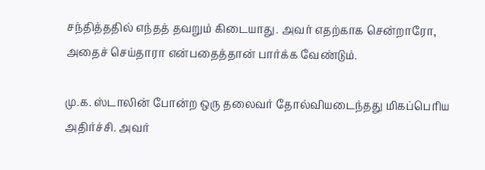சந்தித்ததில் எந்தத் தவறும் கிடையாது. அவர் எதற்காக சென்றாரோ, அதைச் செய்தாரா என்பதைத்தான் பார்க்க வேண்டும்.

மு.க. ஸ்டாலின் போன்ற ஒரு தலைவர் தோல்வியடைந்தது மிகப்பெரிய அதிர்ச்சி. அவர்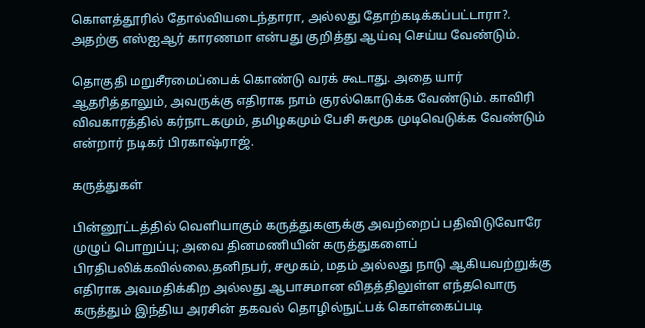கொளத்தூரில் தோல்வியடைந்தாரா, அல்லது தோற்கடிக்கப்பட்டாரா?. அதற்கு எஸ்ஐஆர் காரணமா என்பது குறித்து ஆய்வு செய்ய வேண்டும்.

தொகுதி மறுசீரமைப்பைக் கொண்டு வரக் கூடாது. அதை யார் ஆதரித்தாலும், அவருக்கு எதிராக நாம் குரல்கொடுக்க வேண்டும். காவிரி விவகாரத்தில் கர்நாடகமும், தமிழகமும் பேசி சுமூக முடிவெடுக்க வேண்டும் என்றார் நடிகர் பிரகாஷ்ராஜ்.

கருத்துகள்

பின்னூட்டத்தில் வெளியாகும் கருத்துகளுக்கு அவற்றைப் பதிவிடுவோரே முழுப் பொறுப்பு; அவை தினமணியின் கருத்துகளைப் பிரதிபலிக்கவில்லை.தனிநபர், சமூகம், மதம் அல்லது நாடு ஆகியவற்றுக்கு எதிராக அவமதிக்கிற அல்லது ஆபாசமான விதத்திலுள்ள எந்தவொரு கருத்தும் இந்திய அரசின் தகவல் தொழில்நுட்பக் கொள்கைப்படி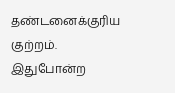தண்டனைக்குரிய குற்றம். இதுபோன்ற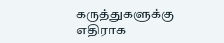கருத்துகளுக்கு எதிராக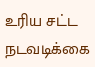உரிய சட்ட நடவடிக்கை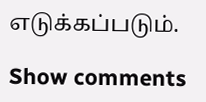எடுக்கப்படும்.

Show comments